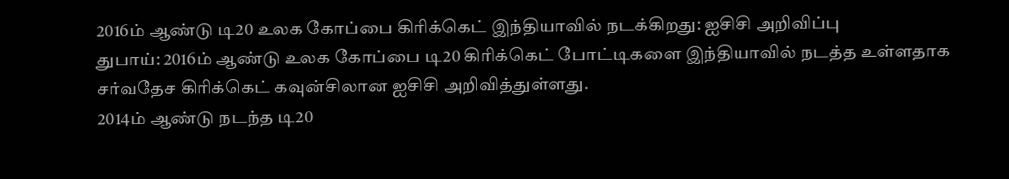2016ம் ஆண்டு டி20 உலக கோப்பை கிரிக்கெட் இந்தியாவில் நடக்கிறது: ஐசிசி அறிவிப்பு
துபாய்: 2016ம் ஆண்டு உலக கோப்பை டி20 கிரிக்கெட் போட்டிகளை இந்தியாவில் நடத்த உள்ளதாக சர்வதேச கிரிக்கெட் கவுன்சிலான ஐசிசி அறிவித்துள்ளது.
2014ம் ஆண்டு நடந்த டி20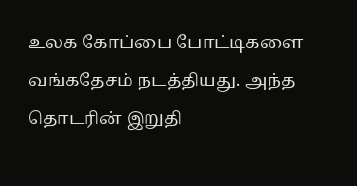உலக கோப்பை போட்டிகளை வங்கதேசம் நடத்தியது. அந்த தொடரின் இறுதி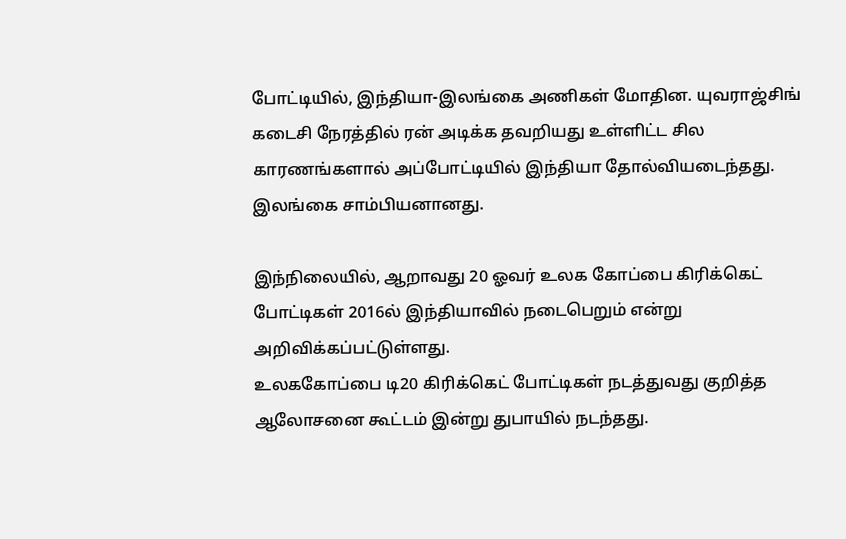போட்டியில், இந்தியா-இலங்கை அணிகள் மோதின. யுவராஜ்சிங் கடைசி நேரத்தில் ரன் அடிக்க தவறியது உள்ளிட்ட சில காரணங்களால் அப்போட்டியில் இந்தியா தோல்வியடைந்தது. இலங்கை சாம்பியனானது.

இந்நிலையில், ஆறாவது 20 ஓவர் உலக கோப்பை கிரிக்கெட் போட்டிகள் 2016ல் இந்தியாவில் நடைபெறும் என்று அறிவிக்கப்பட்டுள்ளது.
உலககோப்பை டி20 கிரிக்கெட் போட்டிகள் நடத்துவது குறித்த ஆலோசனை கூட்டம் இன்று துபாயில் நடந்தது.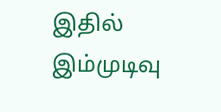இதில் இம்முடிவு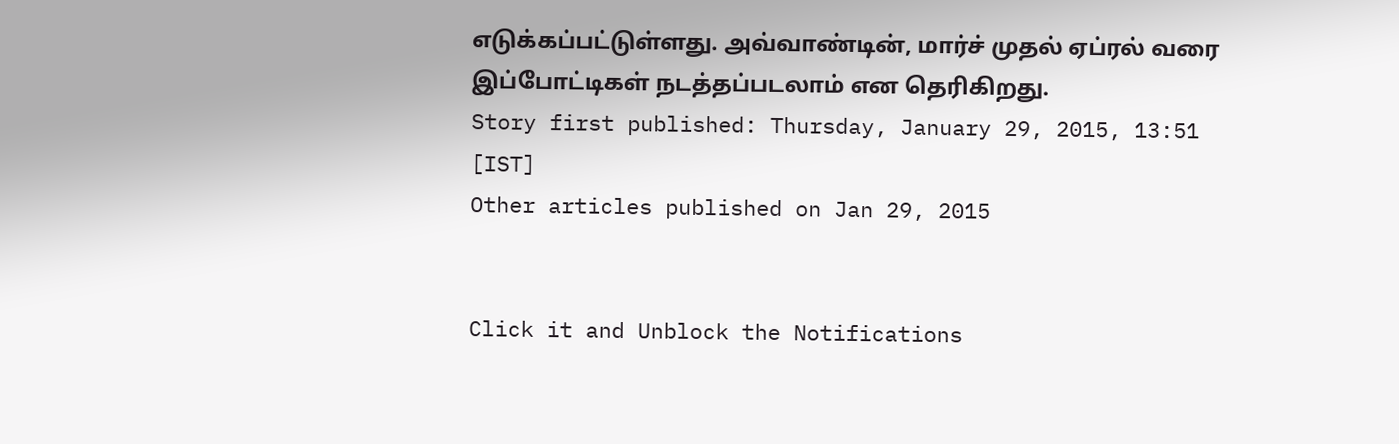எடுக்கப்பட்டுள்ளது. அவ்வாண்டின், மார்ச் முதல் ஏப்ரல் வரை இப்போட்டிகள் நடத்தப்படலாம் என தெரிகிறது.
Story first published: Thursday, January 29, 2015, 13:51 [IST]
Other articles published on Jan 29, 2015


Click it and Unblock the Notifications